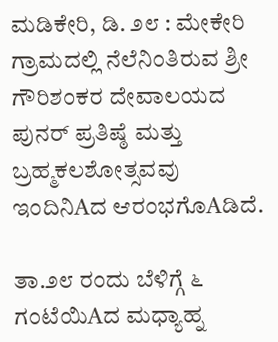ಮಡಿಕೇರಿ, ಡಿ. ೨೮ : ಮೇಕೇರಿ ಗ್ರಾಮದಲ್ಲಿ ನೆಲೆನಿಂತಿರುವ ಶ್ರೀ ಗೌರಿಶಂಕರ ದೇವಾಲಯದ ಪುನರ್ ಪ್ರತಿಷ್ಠೆ ಮತ್ತು ಬ್ರಹ್ಮಕಲಶೋತ್ಸವವು ಇಂದಿನಿAದ ಆರಂಭಗೊAಡಿದೆ.

ತಾ.೨೮ ರಂದು ಬೆಳಿಗ್ಗೆ ೬ ಗಂಟೆಯಿAದ ಮಧ್ಯಾಹ್ನ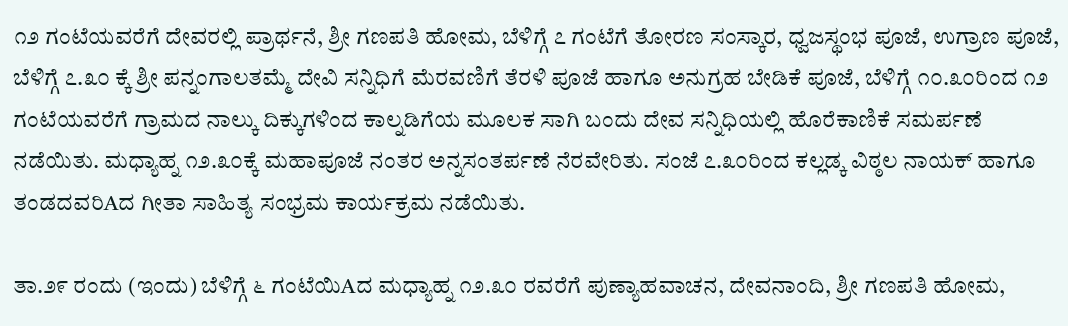೧೨ ಗಂಟೆಯವರೆಗೆ ದೇವರಲ್ಲಿ ಪ್ರಾರ್ಥನೆ, ಶ್ರೀ ಗಣಪತಿ ಹೋಮ, ಬೆಳಿಗ್ಗೆ ೭ ಗಂಟೆಗೆ ತೋರಣ ಸಂಸ್ಕಾರ, ಧ್ವಜಸ್ಥಂಭ ಪೂಜೆ, ಉಗ್ರಾಣ ಪೂಜೆ, ಬೆಳಿಗ್ಗೆ ೭.೩೦ ಕ್ಕೆ ಶ್ರೀ ಪನ್ನಂಗಾಲತಮ್ಮೆ ದೇವಿ ಸನ್ನಿಧಿಗೆ ಮೆರವಣಿಗೆ ತೆರಳಿ ಪೂಜೆ ಹಾಗೂ ಅನುಗ್ರಹ ಬೇಡಿಕೆ ಪೂಜೆ, ಬೆಳಿಗ್ಗೆ ೧೦.೩೦ರಿಂದ ೧೨ ಗಂಟೆಯವರೆಗೆ ಗ್ರಾಮದ ನಾಲ್ಕು ದಿಕ್ಕುಗಳಿಂದ ಕಾಲ್ನಡಿಗೆಯ ಮೂಲಕ ಸಾಗಿ ಬಂದು ದೇವ ಸನ್ನಿಧಿಯಲ್ಲಿ ಹೊರೆಕಾಣಿಕೆ ಸಮರ್ಪಣೆ ನಡೆಯಿತು. ಮಧ್ಯಾಹ್ನ ೧೨.೩೦ಕ್ಕೆ ಮಹಾಪೂಜೆ ನಂತರ ಅನ್ನಸಂತರ್ಪಣೆ ನೆರವೇರಿತು. ಸಂಜೆ ೭.೩೦ರಿಂದ ಕಲ್ಲಡ್ಕ ವಿಠ್ಠಲ ನಾಯಕ್ ಹಾಗೂ ತಂಡದವರಿAದ ಗೀತಾ ಸಾಹಿತ್ಯ ಸಂಭ್ರಮ ಕಾರ್ಯಕ್ರಮ ನಡೆಯಿತು.

ತಾ.೨೯ ರಂದು (ಇಂದು) ಬೆಳಿಗ್ಗೆ ೬ ಗಂಟೆಯಿAದ ಮಧ್ಯಾಹ್ನ ೧೨.೩೦ ರವರೆಗೆ ಪುಣ್ಯಾಹವಾಚನ, ದೇವನಾಂದಿ, ಶ್ರೀ ಗಣಪತಿ ಹೋಮ,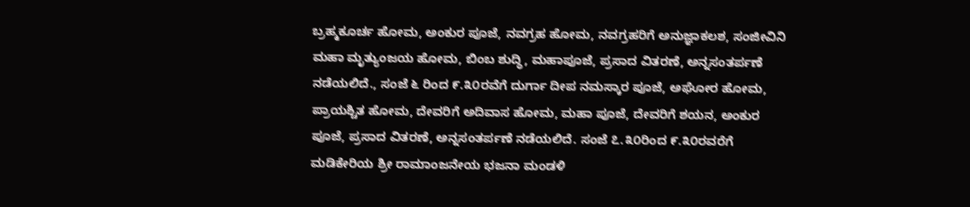ಬ್ರಹ್ಮಕೂರ್ಚ ಹೋಮ, ಅಂಕುರ ಪೂಜೆ, ನವಗ್ರಹ ಹೋಮ, ನವಗ್ರಹರಿಗೆ ಅನುಜ್ಞಾಕಲಶ, ಸಂಜೀವಿನಿ ಮಹಾ ಮೃತ್ಯುಂಜಯ ಹೋಮ, ಬಿಂಬ ಶುದ್ಧಿ, ಮಹಾಪೂಜೆ, ಪ್ರಸಾದ ವಿತರಣೆ, ಅನ್ನಸಂತರ್ಪಣೆ ನಡೆಯಲಿದೆ., ಸಂಜೆ ೬ ರಿಂದ ೯.೩೦ರವೆಗೆ ದುರ್ಗಾ ದೀಪ ನಮಸ್ಕಾರ ಪೂಜೆ, ಅಘೋರ ಹೋಮ, ಪ್ರಾಯಶ್ಚಿತ ಹೋಮ, ದೇವರಿಗೆ ಅದಿವಾಸ ಹೋಮ, ಮಹಾ ಪೂಜೆ, ದೇವರಿಗೆ ಶಯನ, ಅಂಕುರ ಪೂಜೆ, ಪ್ರಸಾದ ವಿತರಣೆ, ಅನ್ನಸಂತರ್ಪಣೆ ನಡೆಯಲಿದೆ. ಸಂಜೆ ೭.೩೦ರಿಂದ ೯.೩೦ರವರೆಗೆ ಮಡಿಕೇರಿಯ ಶ್ರೀ ರಾಮಾಂಜನೇಯ ಭಜನಾ ಮಂಡಳಿ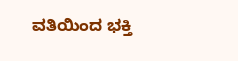ವತಿಯಿಂದ ಭಕ್ತಿ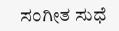ಸಂಗೀತ ಸುಧೆ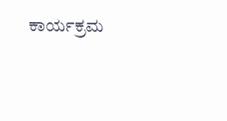ಕಾರ್ಯಕ್ರಮ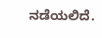ನಡೆಯಲಿದೆ.